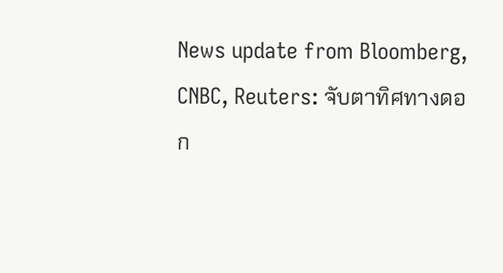News update from Bloomberg, CNBC, Reuters: จับตาทิศทางดอก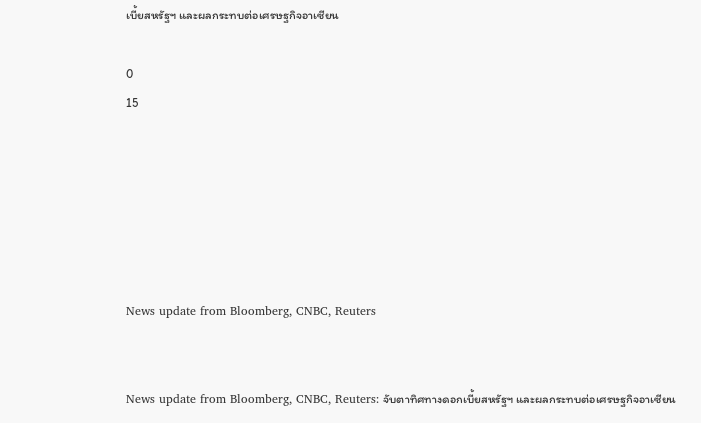เบี้ยสหรัฐฯ และผลกระทบต่อเศรษฐกิจอาเซียน

0
15






News update from Bloomberg, CNBC, Reuters


News update from Bloomberg, CNBC, Reuters: จับตาทิศทางดอกเบี้ยสหรัฐฯ และผลกระทบต่อเศรษฐกิจอาเซียน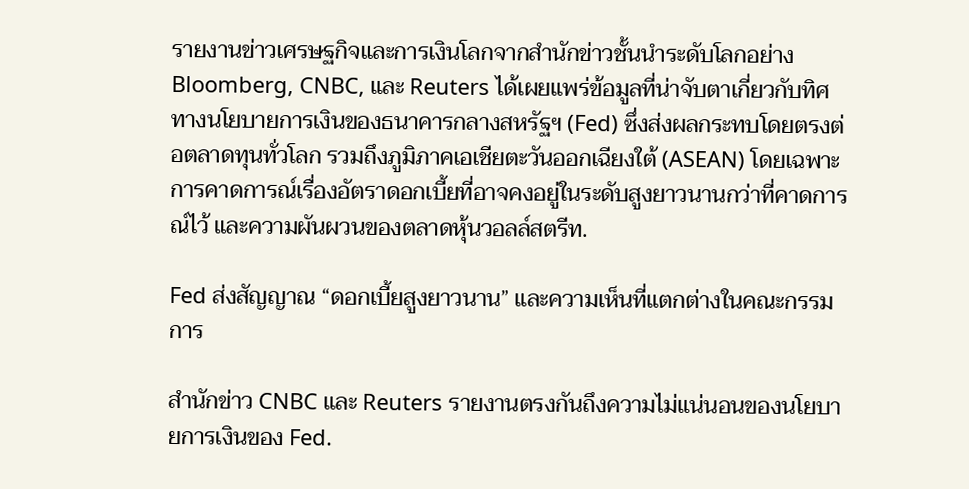รายงานข่าวเศรษฐกิจและการเงินโลกจากสำนักข่าวชั้นนำระดับโลกอย่าง Bloomberg, CNBC, และ Reuters ได้เผยแพร่ข้อมูลที่น่าจับตาเกี่ยวกับทิศทางนโยบายการเงินของธนาคารกลางสหรัฐฯ (Fed) ซึ่งส่งผลกระทบโดยตรงต่อตลาดทุนทั่วโลก รวมถึงภูมิภาคเอเชียตะวันออกเฉียงใต้ (ASEAN) โดยเฉพาะการคาดการณ์เรื่องอัตราดอกเบี้ยที่อาจคงอยู่ในระดับสูงยาวนานกว่าที่คาดการณ์ไว้ และความผันผวนของตลาดหุ้นวอลล์สตรีท.

Fed ส่งสัญญาณ “ดอกเบี้ยสูงยาวนาน” และความเห็นที่แตกต่างในคณะกรรมการ

สำนักข่าว CNBC และ Reuters รายงานตรงกันถึงความไม่แน่นอนของนโยบายการเงินของ Fed.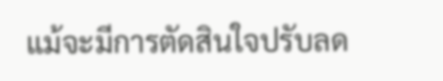แม้จะมีการตัดสินใจปรับลด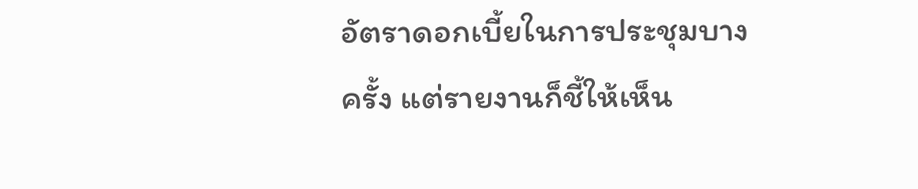อัตราดอกเบี้ยในการประชุมบางครั้ง แต่รายงานก็ชี้ให้เห็น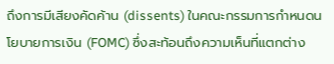ถึงการมีเสียงคัดค้าน (dissents) ในคณะกรรมการกำหนดนโยบายการเงิน (FOMC) ซึ่งสะท้อนถึงความเห็นที่แตกต่าง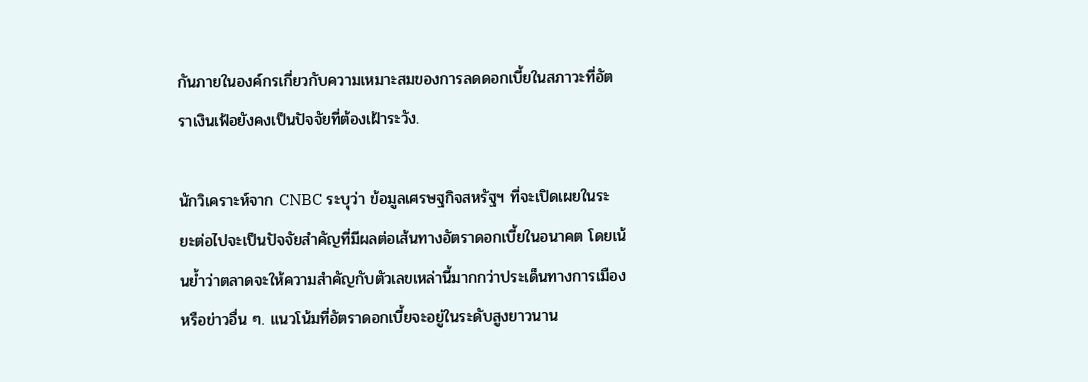กันภายในองค์กรเกี่ยวกับความเหมาะสมของการลดดอกเบี้ยในสภาวะที่อัตราเงินเฟ้อยังคงเป็นปัจจัยที่ต้องเฝ้าระวัง.

นักวิเคราะห์จาก CNBC ระบุว่า ข้อมูลเศรษฐกิจสหรัฐฯ ที่จะเปิดเผยในระยะต่อไปจะเป็นปัจจัยสำคัญที่มีผลต่อเส้นทางอัตราดอกเบี้ยในอนาคต โดยเน้นย้ำว่าตลาดจะให้ความสำคัญกับตัวเลขเหล่านี้มากกว่าประเด็นทางการเมืองหรือข่าวอื่น ๆ. แนวโน้มที่อัตราดอกเบี้ยจะอยู่ในระดับสูงยาวนาน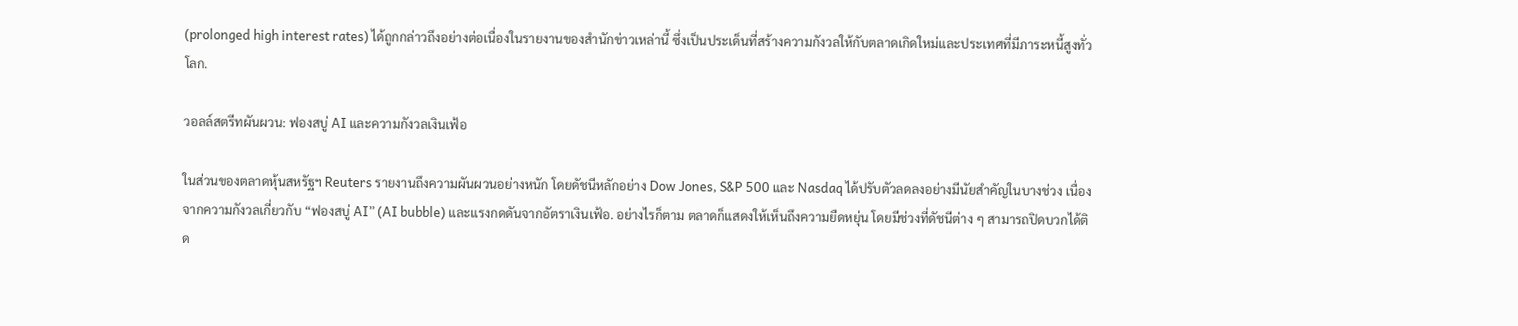(prolonged high interest rates) ได้ถูกกล่าวถึงอย่างต่อเนื่องในรายงานของสำนักข่าวเหล่านี้ ซึ่งเป็นประเด็นที่สร้างความกังวลให้กับตลาดเกิดใหม่และประเทศที่มีภาระหนี้สูงทั่วโลก.

วอลล์สตรีทผันผวน: ฟองสบู่ AI และความกังวลเงินเฟ้อ

ในส่วนของตลาดหุ้นสหรัฐฯ Reuters รายงานถึงความผันผวนอย่างหนัก โดยดัชนีหลักอย่าง Dow Jones, S&P 500 และ Nasdaq ได้ปรับตัวลดลงอย่างมีนัยสำคัญในบางช่วง เนื่องจากความกังวลเกี่ยวกับ “ฟองสบู่ AI” (AI bubble) และแรงกดดันจากอัตราเงินเฟ้อ. อย่างไรก็ตาม ตลาดก็แสดงให้เห็นถึงความยืดหยุ่น โดยมีช่วงที่ดัชนีต่าง ๆ สามารถปิดบวกได้ติด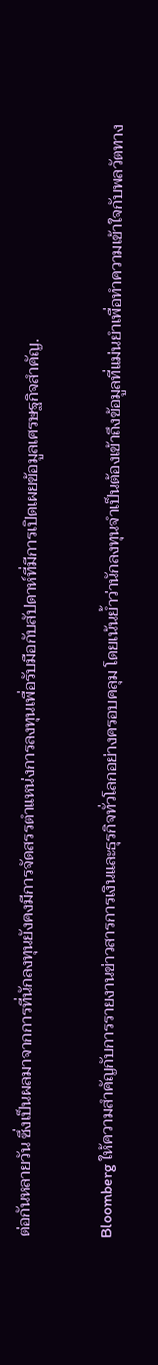ต่อกันหลายวัน ซึ่งเป็นผลมาจากการที่นักลงทุนยังคงมีการจัดสรรตำแหน่งการลงทุนเพื่อรับมือกับสัปดาห์ที่มีการเปิดเผยข้อมูลเศรษฐกิจสำคัญ.

Bloomberg ให้ความสำคัญกับการรายงานข่าวสารการเงินและธุรกิจทั่วโลกอย่างครอบคลุม โดยเน้นย้ำว่านักลงทุนจำเป็นต้องเข้าถึงข้อมูลที่แม่นยำเพื่อทำความเข้าใจกับพลวัตทาง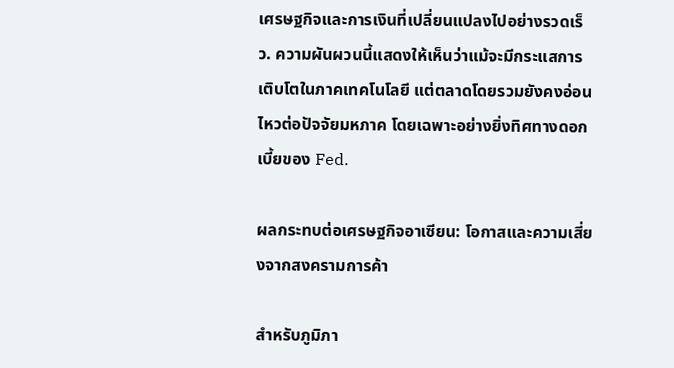เศรษฐกิจและการเงินที่เปลี่ยนแปลงไปอย่างรวดเร็ว. ความผันผวนนี้แสดงให้เห็นว่าแม้จะมีกระแสการเติบโตในภาคเทคโนโลยี แต่ตลาดโดยรวมยังคงอ่อนไหวต่อปัจจัยมหภาค โดยเฉพาะอย่างยิ่งทิศทางดอกเบี้ยของ Fed.

ผลกระทบต่อเศรษฐกิจอาเซียน: โอกาสและความเสี่ยงจากสงครามการค้า

สำหรับภูมิภา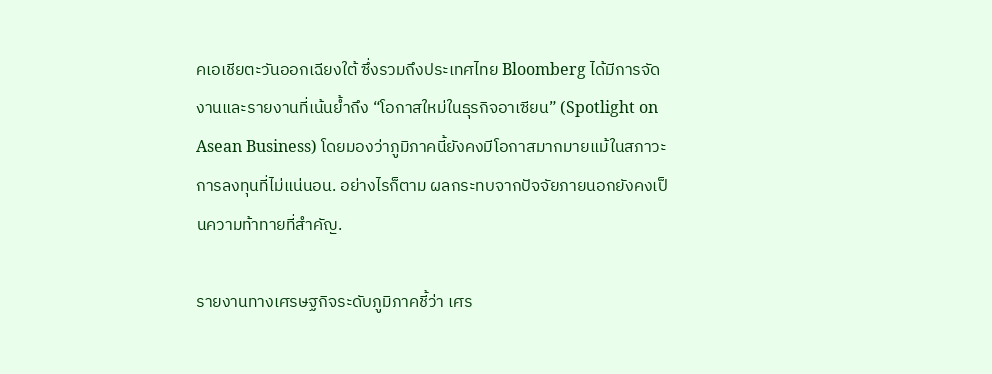คเอเชียตะวันออกเฉียงใต้ ซึ่งรวมถึงประเทศไทย Bloomberg ได้มีการจัดงานและรายงานที่เน้นย้ำถึง “โอกาสใหม่ในธุรกิจอาเซียน” (Spotlight on Asean Business) โดยมองว่าภูมิภาคนี้ยังคงมีโอกาสมากมายแม้ในสภาวะการลงทุนที่ไม่แน่นอน. อย่างไรก็ตาม ผลกระทบจากปัจจัยภายนอกยังคงเป็นความท้าทายที่สำคัญ.

รายงานทางเศรษฐกิจระดับภูมิภาคชี้ว่า เศร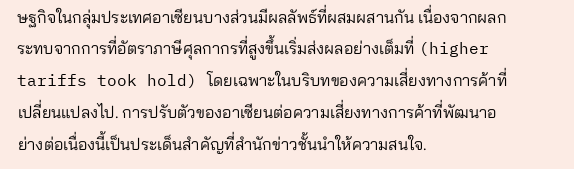ษฐกิจในกลุ่มประเทศอาเซียนบางส่วนมีผลลัพธ์ที่ผสมผสานกัน เนื่องจากผลกระทบจากการที่อัตราภาษีศุลกากรที่สูงขึ้นเริ่มส่งผลอย่างเต็มที่ (higher tariffs took hold) โดยเฉพาะในบริบทของความเสี่ยงทางการค้าที่เปลี่ยนแปลงไป. การปรับตัวของอาเซียนต่อความเสี่ยงทางการค้าที่พัฒนาอย่างต่อเนื่องนี้เป็นประเด็นสำคัญที่สำนักข่าวชั้นนำให้ความสนใจ.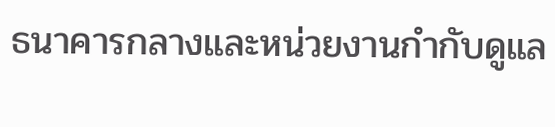ธนาคารกลางและหน่วยงานกำกับดูแล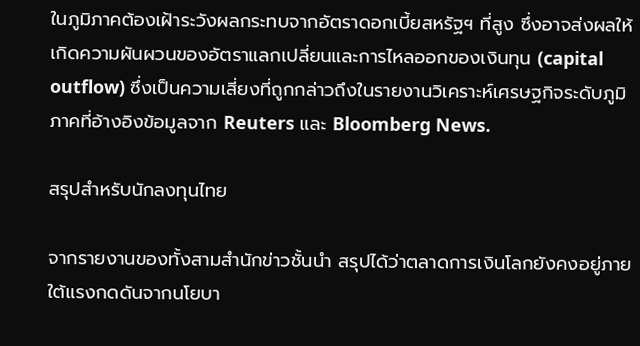ในภูมิภาคต้องเฝ้าระวังผลกระทบจากอัตราดอกเบี้ยสหรัฐฯ ที่สูง ซึ่งอาจส่งผลให้เกิดความผันผวนของอัตราแลกเปลี่ยนและการไหลออกของเงินทุน (capital outflow) ซึ่งเป็นความเสี่ยงที่ถูกกล่าวถึงในรายงานวิเคราะห์เศรษฐกิจระดับภูมิภาคที่อ้างอิงข้อมูลจาก Reuters และ Bloomberg News.

สรุปสำหรับนักลงทุนไทย

จากรายงานของทั้งสามสำนักข่าวชั้นนำ สรุปได้ว่าตลาดการเงินโลกยังคงอยู่ภายใต้แรงกดดันจากนโยบา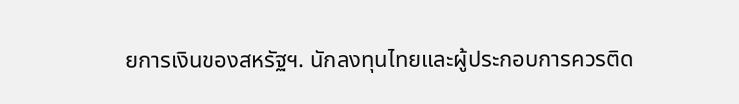ยการเงินของสหรัฐฯ. นักลงทุนไทยและผู้ประกอบการควรติด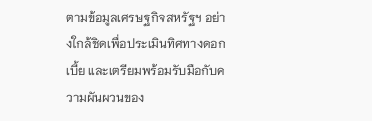ตามข้อมูลเศรษฐกิจสหรัฐฯ อย่างใกล้ชิดเพื่อประเมินทิศทางดอกเบี้ย และเตรียมพร้อมรับมือกับความผันผวนของ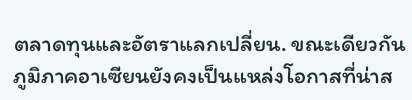ตลาดทุนและอัตราแลกเปลี่ยน. ขณะเดียวกัน ภูมิภาคอาเซียนยังคงเป็นแหล่งโอกาสที่น่าส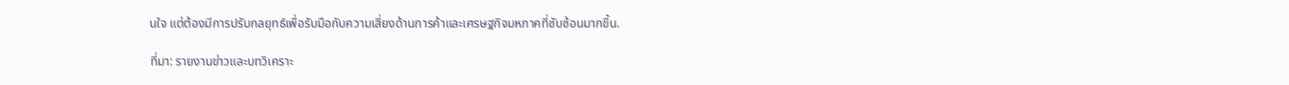นใจ แต่ต้องมีการปรับกลยุทธ์เพื่อรับมือกับความเสี่ยงด้านการค้าและเศรษฐกิจมหภาคที่ซับซ้อนมากขึ้น.

ที่มา: รายงานข่าวและบทวิเคราะ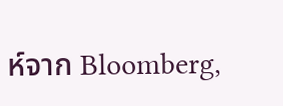ห์จาก Bloomberg,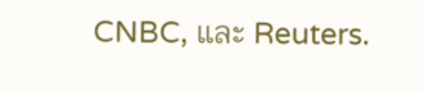CNBC, และ Reuters.